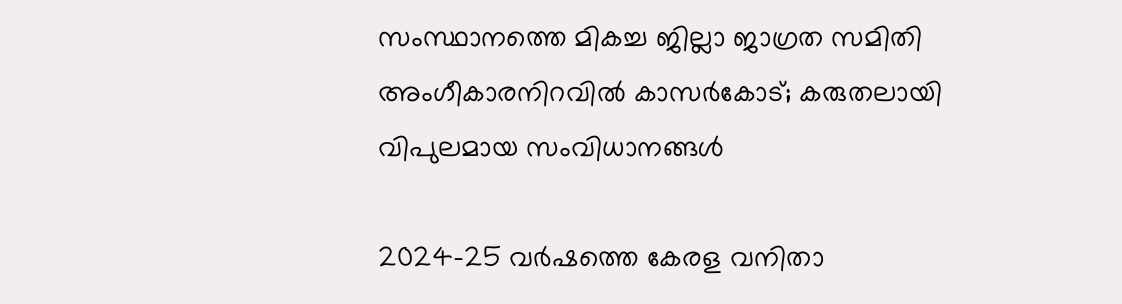സംസ്ഥാനത്തെ മികച്ച ജില്ലാ ജാഗ്രത സമിതി അംഗീകാരനിറവില്‍ കാസര്‍കോട്; കരുതലായി വിപുലമായ സംവിധാനങ്ങള്‍

2024-25 വര്‍ഷത്തെ കേരള വനിതാ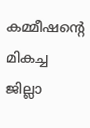കമ്മീഷന്റെ മികച്ച ജില്ലാ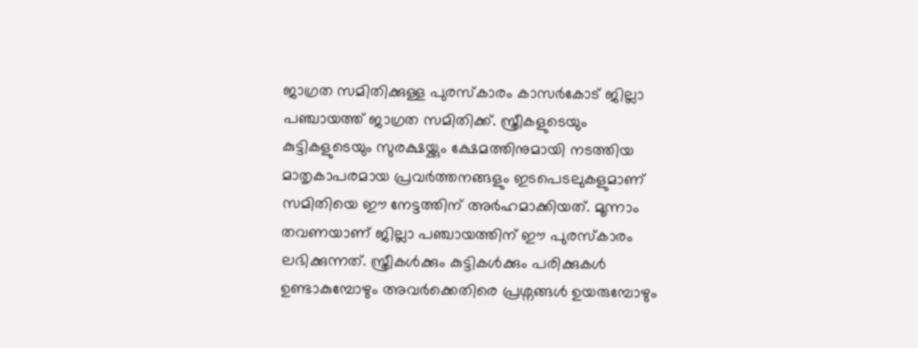ജാഗ്രത സമിതിക്കുള്ള പുരസ്‌കാരം കാസര്‍കോട് ജില്ലാ പഞ്ചായത്ത് ജാഗ്രത സമിതിക്ക്. സ്ത്രീകളുടെയും കുട്ടികളുടെയും സുരക്ഷയ്ക്കും ക്ഷേമത്തിനുമായി നടത്തിയ മാതൃകാപരമായ പ്രവര്‍ത്തനങ്ങളും ഇടപെടലുകളുമാണ് സമിതിയെ ഈ നേട്ടത്തിന് അര്‍ഹമാക്കിയത്. മൂന്നാം തവണയാണ് ജില്ലാ പഞ്ചായത്തിന് ഈ പുരസ്‌കാരം ലഭിക്കുന്നത്. സ്ത്രീകള്‍ക്കും കുട്ടികള്‍ക്കും പരിക്കുകള്‍ ഉണ്ടാകുമ്പോഴും അവര്‍ക്കെതിരെ പ്രശ്നങ്ങള്‍ ഉയരുമ്പോഴും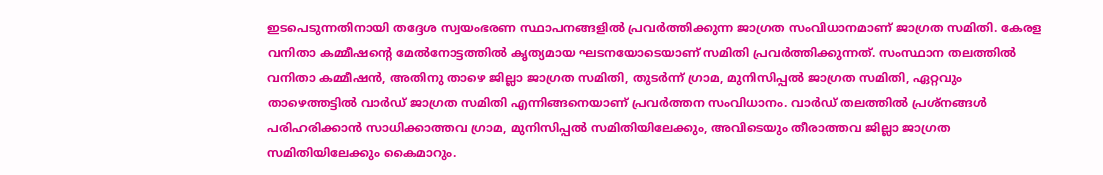ഇടപെടുന്നതിനായി തദ്ദേശ സ്വയംഭരണ സ്ഥാപനങ്ങളില്‍ പ്രവര്‍ത്തിക്കുന്ന ജാഗ്രത സംവിധാനമാണ് ജാഗ്രത സമിതി. കേരള വനിതാ കമ്മീഷന്റെ മേല്‍നോട്ടത്തില്‍ കൃത്യമായ ഘടനയോടെയാണ് സമിതി പ്രവര്‍ത്തിക്കുന്നത്. സംസ്ഥാന തലത്തില്‍ വനിതാ കമ്മീഷന്‍, അതിനു താഴെ ജില്ലാ ജാഗ്രത സമിതി, തുടര്‍ന്ന് ഗ്രാമ, മുനിസിപ്പല്‍ ജാഗ്രത സമിതി, ഏറ്റവും താഴെത്തട്ടില്‍ വാര്‍ഡ് ജാഗ്രത സമിതി എന്നിങ്ങനെയാണ് പ്രവര്‍ത്തന സംവിധാനം. വാര്‍ഡ് തലത്തില്‍ പ്രശ്നങ്ങള്‍ പരിഹരിക്കാന്‍ സാധിക്കാത്തവ ഗ്രാമ, മുനിസിപ്പല്‍ സമിതിയിലേക്കും, അവിടെയും തീരാത്തവ ജില്ലാ ജാഗ്രത സമിതിയിലേക്കും കൈമാറും.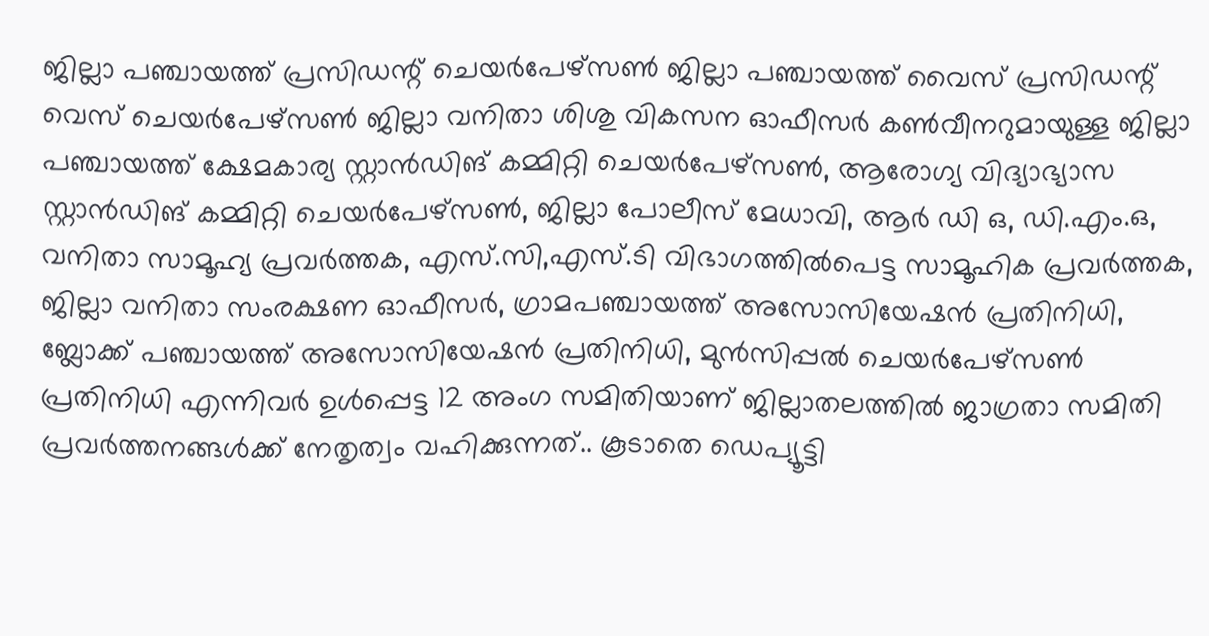ജില്ലാ പഞ്ചായത്ത് പ്രസിഡന്റ് ചെയര്‍പേഴ്സണ്‍ ജില്ലാ പഞ്ചായത്ത് വൈസ് പ്രസിഡന്റ് വെസ് ചെയര്‍പേഴ്സണ്‍ ജില്ലാ വനിതാ ശിശു വികസന ഓഫീസര്‍ കണ്‍വീനറുമായുള്ള ജില്ലാ പഞ്ചായത്ത് ക്ഷേമകാര്യ സ്റ്റാന്‍ഡിങ് കമ്മിറ്റി ചെയര്‍പേഴ്സണ്‍, ആരോഗ്യ വിദ്യാഭ്യാസ സ്റ്റാന്‍ഡിങ് കമ്മിറ്റി ചെയര്‍പേഴ്സണ്‍, ജില്ലാ പോലീസ് മേധാവി, ആര്‍ ഡി ഒ, ഡി.എം.ഒ, വനിതാ സാമൂഹ്യ പ്രവര്‍ത്തക, എസ്.സി,എസ്.ടി വിഭാഗത്തില്‍പെട്ട സാമൂഹിക പ്രവര്‍ത്തക, ജില്ലാ വനിതാ സംരക്ഷണ ഓഫീസര്‍, ഗ്രാമപഞ്ചായത്ത് അസോസിയേഷന്‍ പ്രതിനിധി, ബ്ലോക്ക് പഞ്ചായത്ത് അസോസിയേഷന്‍ പ്രതിനിധി, മുന്‍സിപ്പല്‍ ചെയര്‍പേഴ്സണ്‍ പ്രതിനിധി എന്നിവര്‍ ഉള്‍പ്പെട്ട 12 അംഗ സമിതിയാണ് ജില്ലാതലത്തില്‍ ജാഗ്രതാ സമിതി പ്രവര്‍ത്തനങ്ങള്‍ക്ക് നേതൃത്വം വഹിക്കുന്നത്.. കൂടാതെ ഡെപ്യൂട്ടി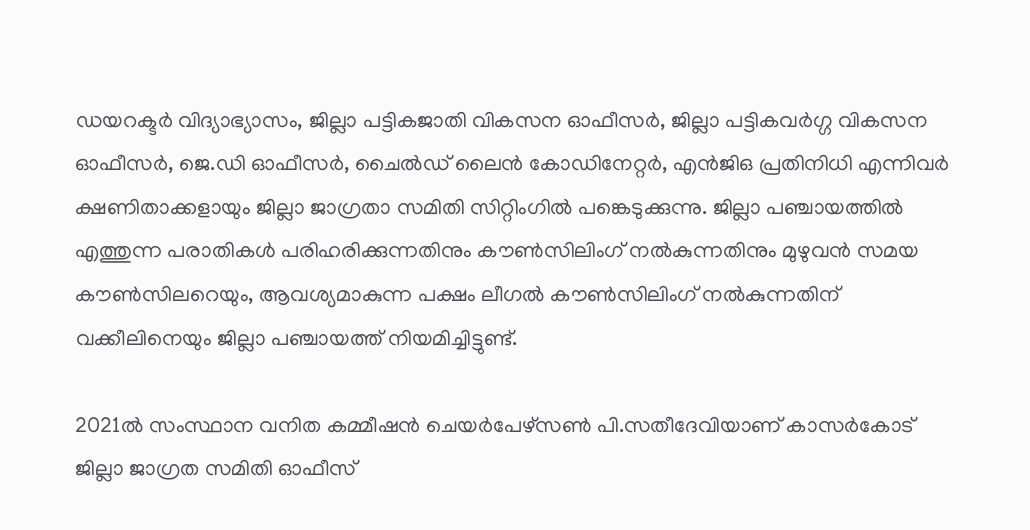ഡയറക്ടര്‍ വിദ്യാഭ്യാസം, ജില്ലാ പട്ടികജാതി വികസന ഓഫീസര്‍, ജില്ലാ പട്ടികവര്‍ഗ്ഗ വികസന ഓഫീസര്‍, ജെ.ഡി ഓഫീസര്‍, ചൈല്‍ഡ് ലൈന്‍ കോഡിനേറ്റര്‍, എന്‍ജിഒ പ്രതിനിധി എന്നിവര്‍ ക്ഷണിതാക്കളായും ജില്ലാ ജാഗ്രതാ സമിതി സിറ്റിംഗില്‍ പങ്കെടുക്കുന്നു. ജില്ലാ പഞ്ചായത്തില്‍ എത്തുന്ന പരാതികള്‍ പരിഹരിക്കുന്നതിനും കൗണ്‍സിലിംഗ് നല്‍കുന്നതിനും മുഴുവന്‍ സമയ കൗണ്‍സിലറെയും, ആവശ്യമാകുന്ന പക്ഷം ലീഗല്‍ കൗണ്‍സിലിംഗ് നല്‍കുന്നതിന് വക്കീലിനെയും ജില്ലാ പഞ്ചായത്ത് നിയമിച്ചിട്ടുണ്ട്.

2021ല്‍ സംസ്ഥാന വനിത കമ്മീഷന്‍ ചെയര്‍പേഴ്സണ്‍ പി.സതീദേവിയാണ് കാസര്‍കോട് ജില്ലാ ജാഗ്രത സമിതി ഓഫീസ്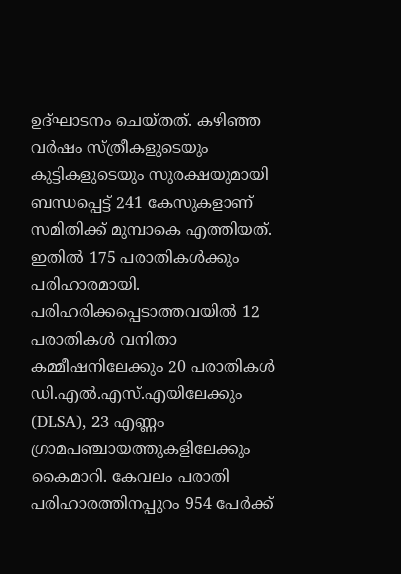ഉദ്ഘാടനം ചെയ്തത്. കഴിഞ്ഞ വര്‍ഷം സ്ത്രീകളുടെയും കുട്ടികളുടെയും സുരക്ഷയുമായി ബന്ധപ്പെട്ട് 241 കേസുകളാണ് സമിതിക്ക് മുമ്പാകെ എത്തിയത്. ഇതില്‍ 175 പരാതികള്‍ക്കും പരിഹാരമായി. പരിഹരിക്കപ്പെടാത്തവയില്‍ 12 പരാതികള്‍ വനിതാ കമ്മീഷനിലേക്കും 20 പരാതികള്‍ ഡി.എല്‍.എസ്.എയിലേക്കും (DLSA), 23 എണ്ണം ഗ്രാമപഞ്ചായത്തുകളിലേക്കും കൈമാറി. കേവലം പരാതി പരിഹാരത്തിനപ്പുറം 954 പേര്‍ക്ക്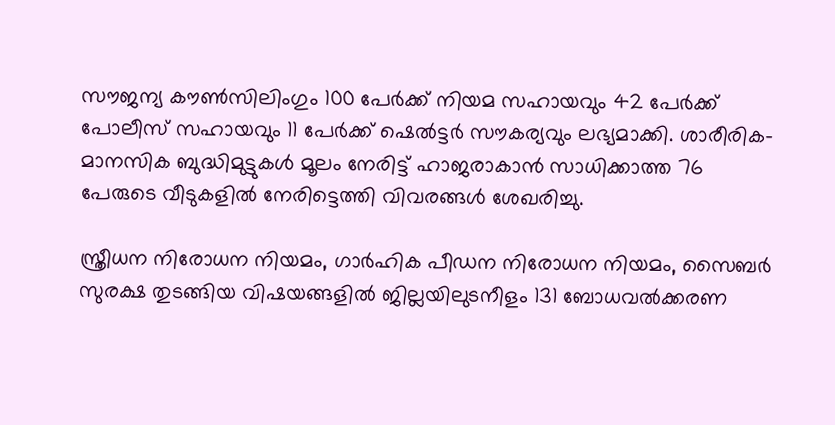സൗജന്യ കൗണ്‍സിലിംഗും 100 പേര്‍ക്ക് നിയമ സഹായവും 42 പേര്‍ക്ക് പോലീസ് സഹായവും 11 പേര്‍ക്ക് ഷെല്‍ട്ടര്‍ സൗകര്യവും ലഭ്യമാക്കി. ശാരീരിക-മാനസിക ബുദ്ധിമുട്ടുകള്‍ മൂലം നേരിട്ട് ഹാജരാകാന്‍ സാധിക്കാത്ത 76 പേരുടെ വീടുകളില്‍ നേരിട്ടെത്തി വിവരങ്ങള്‍ ശേഖരിച്ചു.

സ്ത്രീധന നിരോധന നിയമം, ഗാര്‍ഹിക പീഡന നിരോധന നിയമം, സൈബര്‍ സുരക്ഷ തുടങ്ങിയ വിഷയങ്ങളില്‍ ജില്ലയിലുടനീളം 131 ബോധവല്‍ക്കരണ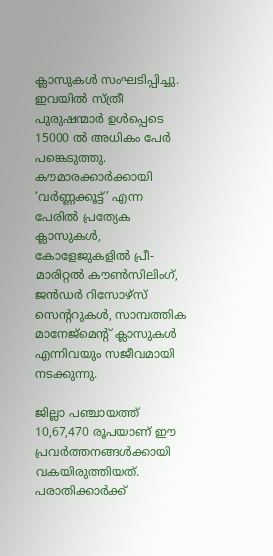ക്ലാസുകള്‍ സംഘടിപ്പിച്ചു. ഇവയില്‍ സ്ത്രീ പുരുഷന്മാര്‍ ഉള്‍പ്പെടെ 15000 ല്‍ അധികം പേര്‍ പങ്കെടുത്തു. കൗമാരക്കാര്‍ക്കായി ‘വര്‍ണ്ണക്കൂട്ട്’ എന്ന പേരില്‍ പ്രത്യേക ക്ലാസുകള്‍, കോളേജുകളില്‍ പ്രീ-മാരിറ്റല്‍ കൗണ്‍സിലിംഗ്, ജന്‍ഡര്‍ റിസോഴ്സ് സെന്ററുകള്‍, സാമ്പത്തിക മാനേജ്മെന്റ് ക്ലാസുകള്‍ എന്നിവയും സജീവമായി നടക്കുന്നു.

ജില്ലാ പഞ്ചായത്ത് 10,67,470 രൂപയാണ് ഈ പ്രവര്‍ത്തനങ്ങള്‍ക്കായി വകയിരുത്തിയത്. പരാതിക്കാര്‍ക്ക്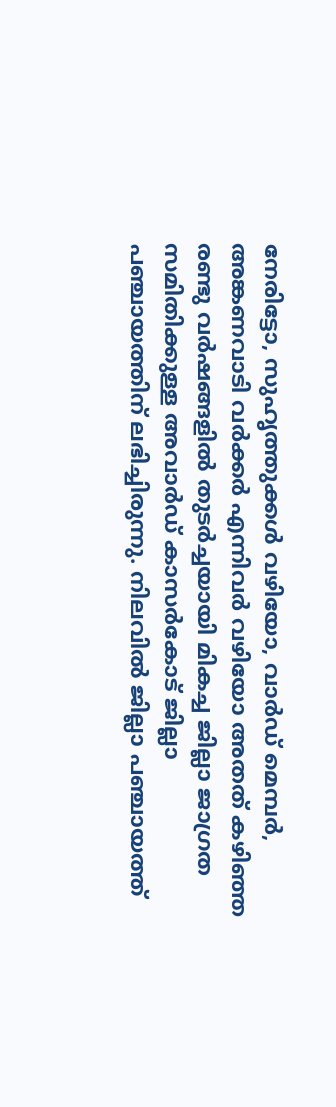നേരിട്ടോ, സുഹൃത്തുക്കള്‍ വഴിയോ, വാര്‍ഡ് മെമ്പര്‍, അങ്കണവാടി വര്‍ക്കര്‍ എന്നിവര്‍ വഴിയോ അതത് കഴിഞ്ഞ രണ്ടു വര്‍ഷങ്ങളില്‍ തുടര്‍ച്ചയായി മികച്ച ജില്ലാ ജാഗ്രത സമിതിക്കുള്ള അവാര്‍ഡ് കാസര്‍കോട് ജില്ലാ പഞ്ചായത്തിന് ലഭിച്ചിരുന്നു. നിലവില്‍ ജില്ലാ പഞ്ചായത്ത്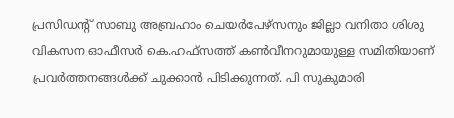പ്രസിഡന്റ് സാബു അബ്രഹാം ചെയര്‍പേഴ്സനും ജില്ലാ വനിതാ ശിശു വികസന ഓഫീസര്‍ കെ.ഹഫ്സത്ത് കണ്‍വീനറുമായുള്ള സമിതിയാണ് പ്രവര്‍ത്തനങ്ങള്‍ക്ക് ചുക്കാന്‍ പിടിക്കുന്നത്. പി സുകുമാരി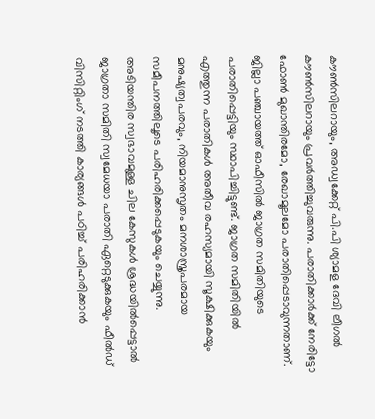കൗണ്‍സിലറായും, അഡ്വക്കേറ്റ് പി.പി ശ്യാമള ദേവി ലീഗല്‍ കൗണ്‍സിലറായും പ്രവര്‍ത്തിച്ചുവരുന്നു. പരാതിക്കാര്‍ക്ക് നേരിട്ടോ ഫോണ്‍ മുഖാന്തിരമോ, രേഖാമൂലമോ പരാതിപ്പെടാവുന്നതാണ്. ജില്ലാ പഞ്ചായത്ത് ഓഫീസില്‍ ജാഗ്രത സമിതിയുടെ പരാതിപ്പെട്ടിയും സ്ഥാപിച്ചിട്ടുണ്ട്. ജാഗ്രത സമിതിയില്‍ എത്തുന്ന പരാതികള്‍ അതീവ രഹസ്യമായി സൂക്ഷിക്കുകയും മനുഷ്യത്വപരവും, നിയമാനുസൃതം മനശാസ്ത്രപരമായ സമീപനത്തിലൂടെ പരിഹരിക്കപ്പെടുകയും ചെയ്യുന്നു. അടിയന്തിര സ്വഭാവമുള്ള ചില കേസുകള്‍ ശ്രദ്ധയില്‍പ്പെട്ടാല്‍ ജാഗ്രതാ സമിതി സ്വമേധയാ പരാതി ഏറ്റെടുക്കുകയും ഫീല്‍ഡ് വിസിറ്റിംഗ് നടത്തി കാര്യങ്ങള്‍ പഠിച്ച് പരിഹരിക്കാന്‍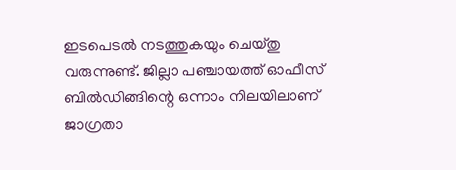ഇടപെടല്‍ നടത്തുകയും ചെയ്തു വരുന്നുണ്ട്. ജില്ലാ പഞ്ചായത്ത് ഓഫീസ് ബില്‍ഡിങ്ങിന്റെ ഒന്നാം നിലയിലാണ് ജാഗ്രതാ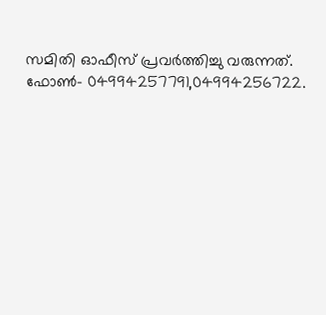സമിതി ഓഫീസ് പ്രവര്‍ത്തിച്ചു വരുന്നത്. ഫോണ്‍- 04994257791,04994256722.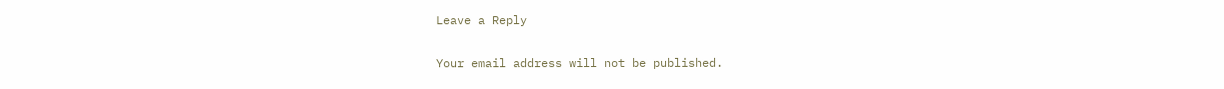Leave a Reply

Your email address will not be published.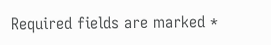Required fields are marked *